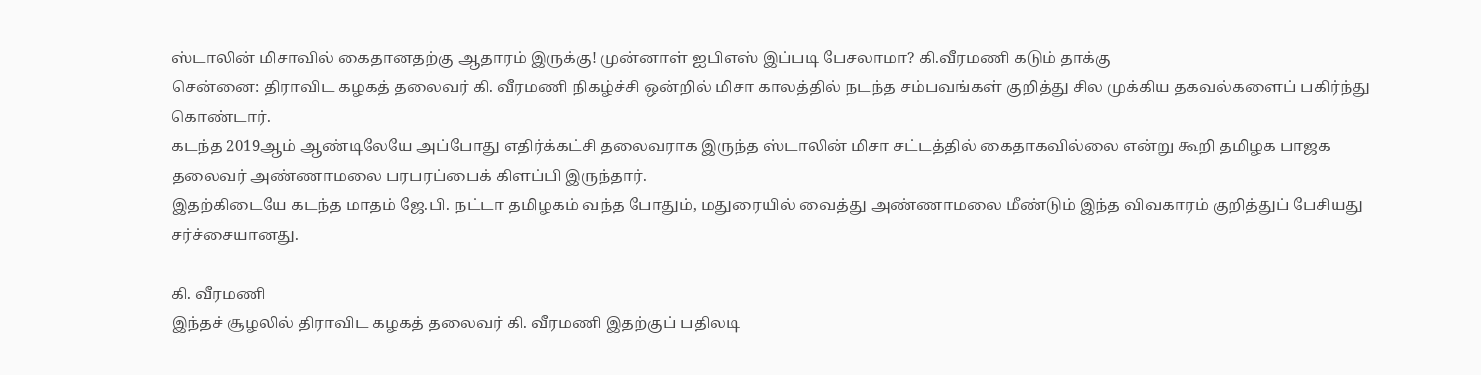ஸ்டாலின் மிசாவில் கைதானதற்கு ஆதாரம் இருக்கு! முன்னாள் ஐபிஎஸ் இப்படி பேசலாமா? கி.வீரமணி கடும் தாக்கு
சென்னை: திராவிட கழகத் தலைவர் கி. வீரமணி நிகழ்ச்சி ஒன்றில் மிசா காலத்தில் நடந்த சம்பவங்கள் குறித்து சில முக்கிய தகவல்களைப் பகிர்ந்து கொண்டார்.
கடந்த 2019ஆம் ஆண்டிலேயே அப்போது எதிர்க்கட்சி தலைவராக இருந்த ஸ்டாலின் மிசா சட்டத்தில் கைதாகவில்லை என்று கூறி தமிழக பாஜக தலைவர் அண்ணாமலை பரபரப்பைக் கிளப்பி இருந்தார்.
இதற்கிடையே கடந்த மாதம் ஜே.பி. நட்டா தமிழகம் வந்த போதும், மதுரையில் வைத்து அண்ணாமலை மீண்டும் இந்த விவகாரம் குறித்துப் பேசியது சர்ச்சையானது.

கி. வீரமணி
இந்தச் சூழலில் திராவிட கழகத் தலைவர் கி. வீரமணி இதற்குப் பதிலடி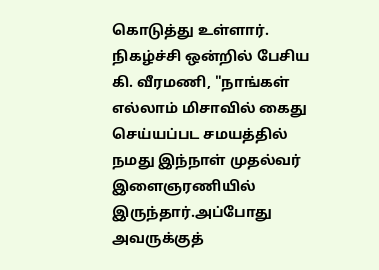கொடுத்து உள்ளார். நிகழ்ச்சி ஒன்றில் பேசிய கி. வீரமணி, "நாங்கள் எல்லாம் மிசாவில் கைது செய்யப்பட சமயத்தில் நமது இந்நாள் முதல்வர் இளைஞரணியில் இருந்தார்.அப்போது அவருக்குத்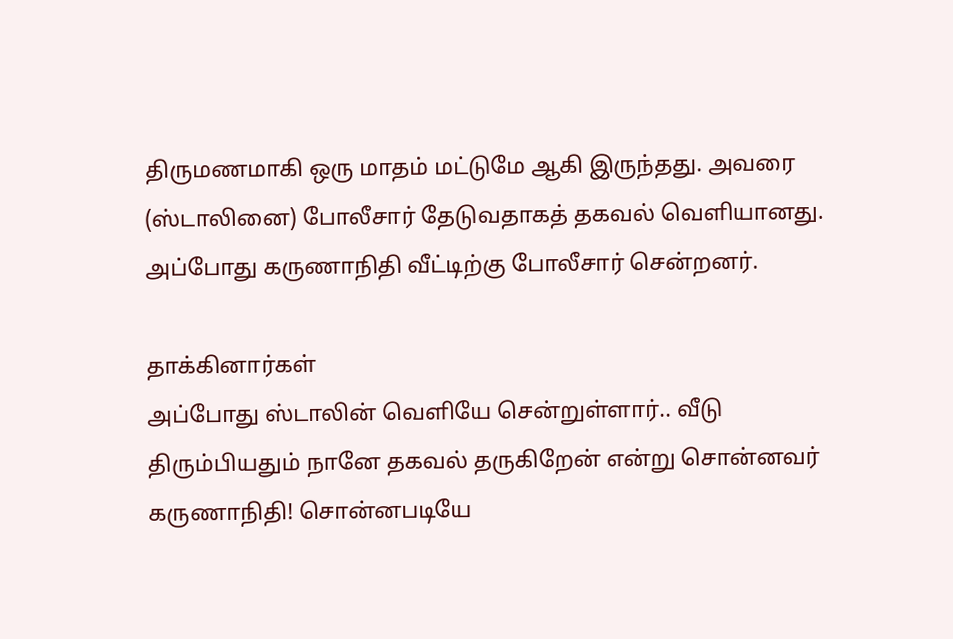திருமணமாகி ஒரு மாதம் மட்டுமே ஆகி இருந்தது. அவரை (ஸ்டாலினை) போலீசார் தேடுவதாகத் தகவல் வெளியானது. அப்போது கருணாநிதி வீட்டிற்கு போலீசார் சென்றனர்.

தாக்கினார்கள்
அப்போது ஸ்டாலின் வெளியே சென்றுள்ளார்.. வீடு திரும்பியதும் நானே தகவல் தருகிறேன் என்று சொன்னவர் கருணாநிதி! சொன்னபடியே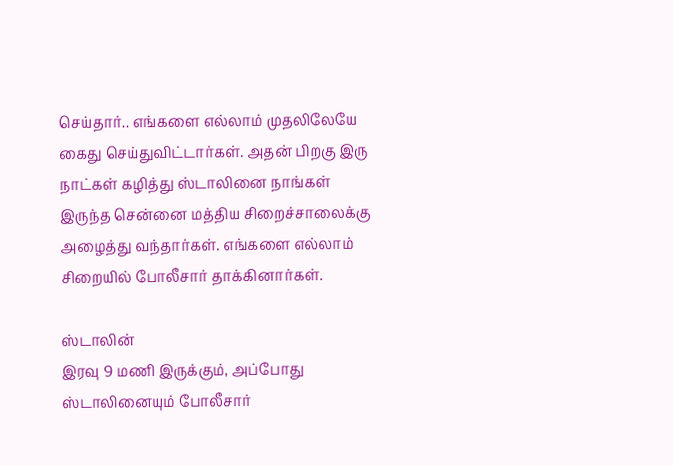செய்தார்.. எங்களை எல்லாம் முதலிலேயே கைது செய்துவிட்டார்கள். அதன் பிறகு இரு நாட்கள் கழித்து ஸ்டாலினை நாங்கள் இருந்த சென்னை மத்திய சிறைச்சாலைக்கு அழைத்து வந்தார்கள். எங்களை எல்லாம் சிறையில் போலீசார் தாக்கினார்கள்.

ஸ்டாலின்
இரவு 9 மணி இருக்கும், அப்போது ஸ்டாலினையும் போலீசார்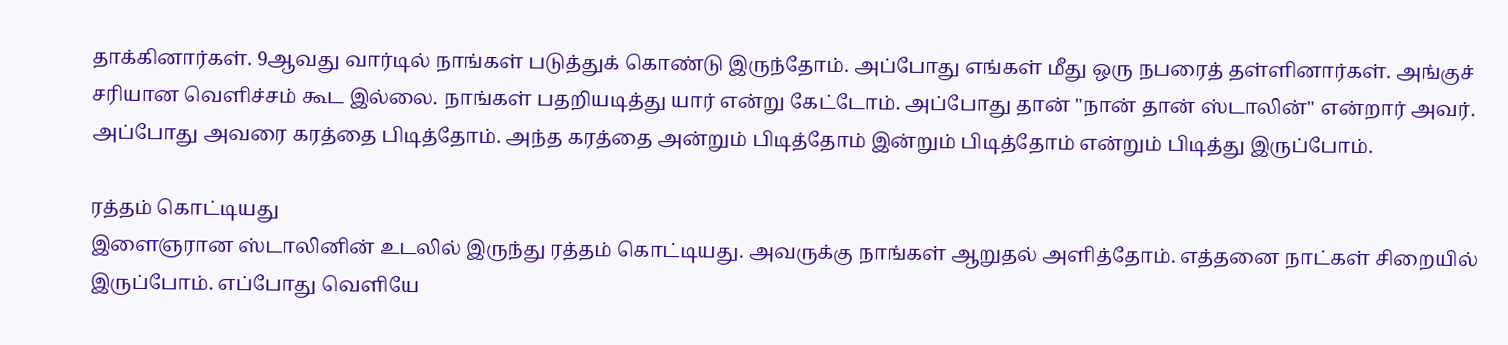தாக்கினார்கள். 9ஆவது வார்டில் நாங்கள் படுத்துக் கொண்டு இருந்தோம். அப்போது எங்கள் மீது ஒரு நபரைத் தள்ளினார்கள். அங்குச் சரியான வெளிச்சம் கூட இல்லை. நாங்கள் பதறியடித்து யார் என்று கேட்டோம். அப்போது தான் "நான் தான் ஸ்டாலின்" என்றார் அவர். அப்போது அவரை கரத்தை பிடித்தோம். அந்த கரத்தை அன்றும் பிடித்தோம் இன்றும் பிடித்தோம் என்றும் பிடித்து இருப்போம்.

ரத்தம் கொட்டியது
இளைஞரான ஸ்டாலினின் உடலில் இருந்து ரத்தம் கொட்டியது. அவருக்கு நாங்கள் ஆறுதல் அளித்தோம். எத்தனை நாட்கள் சிறையில் இருப்போம். எப்போது வெளியே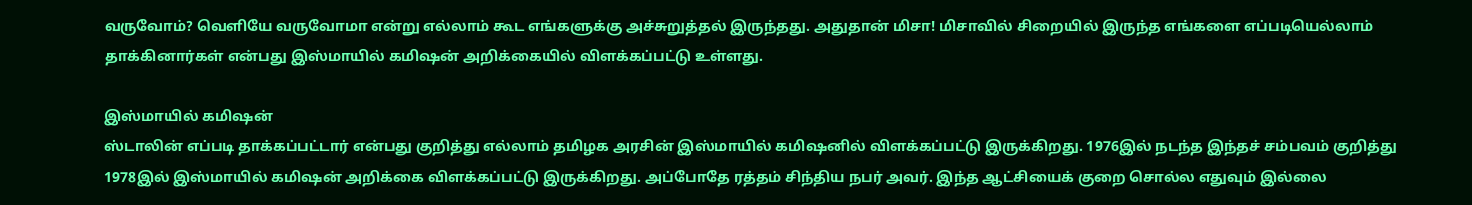வருவோம்? வெளியே வருவோமா என்று எல்லாம் கூட எங்களுக்கு அச்சுறுத்தல் இருந்தது. அதுதான் மிசா! மிசாவில் சிறையில் இருந்த எங்களை எப்படியெல்லாம் தாக்கினார்கள் என்பது இஸ்மாயில் கமிஷன் அறிக்கையில் விளக்கப்பட்டு உள்ளது.

இஸ்மாயில் கமிஷன்
ஸ்டாலின் எப்படி தாக்கப்பட்டார் என்பது குறித்து எல்லாம் தமிழக அரசின் இஸ்மாயில் கமிஷனில் விளக்கப்பட்டு இருக்கிறது. 1976இல் நடந்த இந்தச் சம்பவம் குறித்து 1978இல் இஸ்மாயில் கமிஷன் அறிக்கை விளக்கப்பட்டு இருக்கிறது. அப்போதே ரத்தம் சிந்திய நபர் அவர். இந்த ஆட்சியைக் குறை சொல்ல எதுவும் இல்லை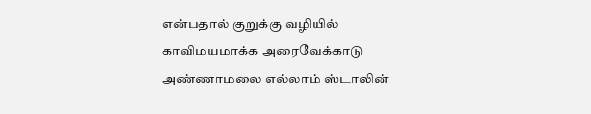என்பதால் குறுக்கு வழியில் காவிமயமாக்க அரைவேக்காடு அண்ணாமலை எல்லாம் ஸ்டாலின்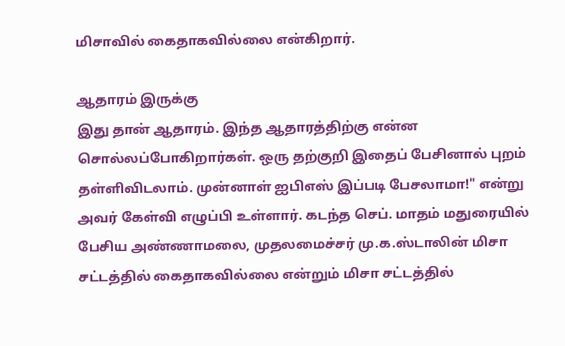மிசாவில் கைதாகவில்லை என்கிறார்.

ஆதாரம் இருக்கு
இது தான் ஆதாரம். இந்த ஆதாரத்திற்கு என்ன சொல்லப்போகிறார்கள். ஒரு தற்குறி இதைப் பேசினால் புறம் தள்ளிவிடலாம். முன்னாள் ஐபிஎஸ் இப்படி பேசலாமா!" என்று அவர் கேள்வி எழுப்பி உள்ளார். கடந்த செப். மாதம் மதுரையில் பேசிய அண்ணாமலை, முதலமைச்சர் மு.க.ஸ்டாலின் மிசா சட்டத்தில் கைதாகவில்லை என்றும் மிசா சட்டத்தில்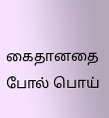கைதானதை போல் பொய்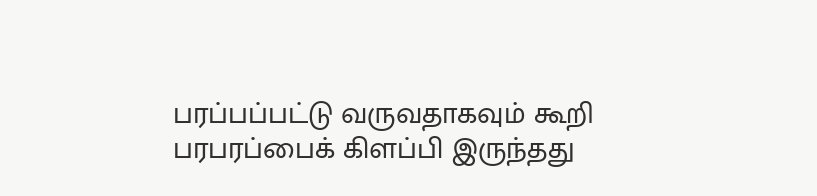பரப்பப்பட்டு வருவதாகவும் கூறி பரபரப்பைக் கிளப்பி இருந்தது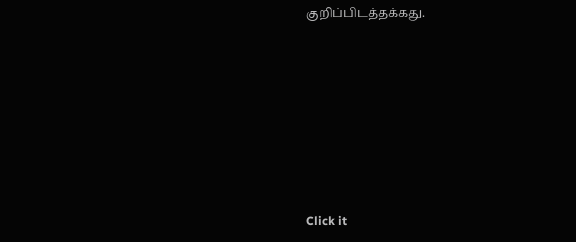குறிப்பிடத்தக்கது.












Click it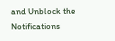and Unblock the Notifications